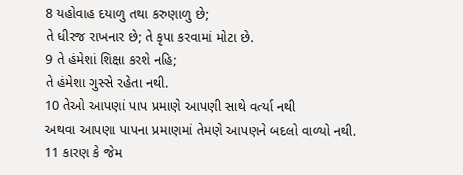8 યહોવાહ દયાળુ તથા કરુણાળુ છે;
તે ધીરજ રાખનાર છે; તે કૃપા કરવામાં મોટા છે.
9 તે હંમેશાં શિક્ષા કરશે નહિ;
તે હંમેશા ગુસ્સે રહેતા નથી.
10 તેઓ આપણાં પાપ પ્રમાણે આપણી સાથે વર્ત્યા નથી
અથવા આપણા પાપના પ્રમાણમાં તેમણે આપણને બદલો વાળ્યો નથી.
11 કારણ કે જેમ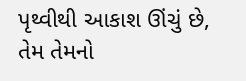પૃથ્વીથી આકાશ ઊંચું છે,
તેમ તેમનો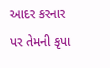આદર કરનાર પર તેમની કૃપા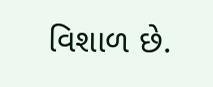વિશાળ છે.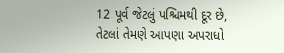12 પૂર્વ જેટલું પશ્ચિમથી દૂર છે,
તેટલાં તેમણે આપણા અપરાધો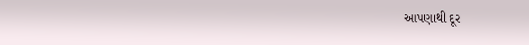આપણાથી દૂર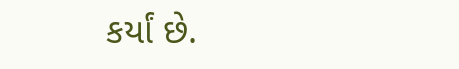કર્યાં છે.